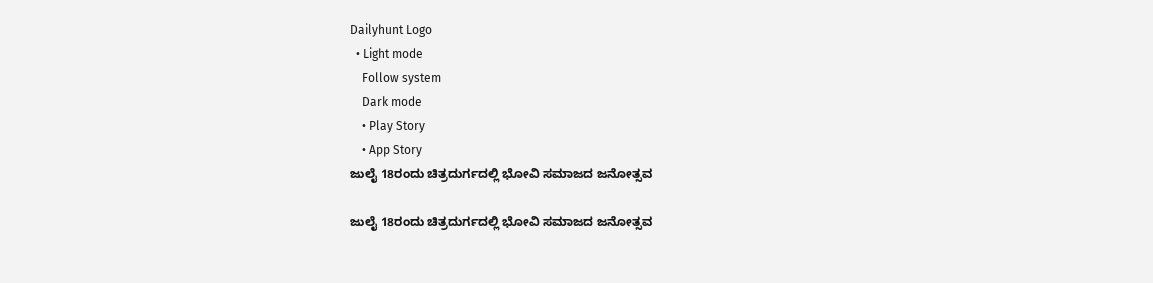Dailyhunt Logo
  • Light mode
    Follow system
    Dark mode
    • Play Story
    • App Story
ಜುಲೈ 18ರಂದು ಚಿತ್ರದುರ್ಗದಲ್ಲಿ ಭೋವಿ ಸಮಾಜದ ಜನೋತ್ಸವ

ಜುಲೈ 18ರಂದು ಚಿತ್ರದುರ್ಗದಲ್ಲಿ ಭೋವಿ ಸಮಾಜದ ಜನೋತ್ಸವ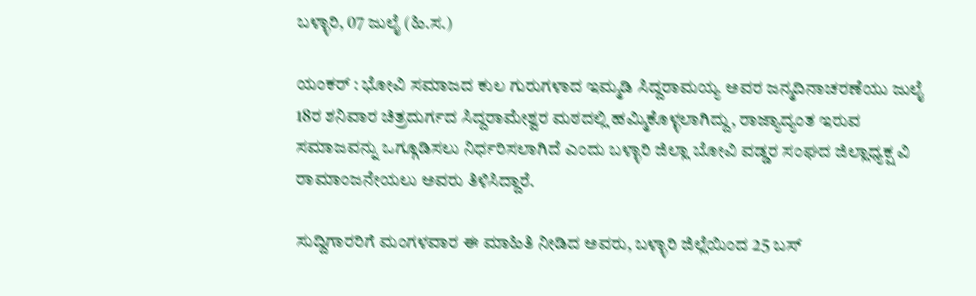ಬಳ್ಳಾರಿ, 07 ಜುಲೈ (ಹಿ.ಸ.)

ಯಂಕರ್ : ಭೋವಿ ಸಮಾಜದ ಕುಲ ಗುರುಗಳಾದ ಇಮ್ಮಡಿ ಸಿದ್ದರಾಮಯ್ಯ ಅವರ ಜನ್ಮದಿನಾಚರಣೆಯು ಜುಲೈ 18ರ ಶನಿವಾರ ಚಿತ್ರದುರ್ಗದ ಸಿದ್ದರಾಮೇಶ್ವರ ಮಠದಲ್ಲಿ ಹಮ್ಮಿಕೊಳ್ಳಲಾಗಿದ್ದು, ರಾಜ್ಯಾದ್ಯಂತ ಇರುವ ಸಮಾಜವನ್ನು ಒಗ್ಗೂಡಿಸಲು ನಿರ್ಧರಿಸಲಾಗಿದೆ ಎಂದು ಬಳ್ಳಾರಿ ಜಿಲ್ಲಾ ಬೋವಿ ವಡ್ಡರ ಸಂಘದ ಜಿಲ್ಲಾಧ್ಯಕ್ಷ ವಿ ರಾಮಾಂಜನೇಯಲು ಅವರು ತಿಳಿಸಿದ್ದಾರೆ.

ಸುದ್ದಿಗಾರರಿಗೆ ಮಂಗಳವಾರ ಈ ಮಾಹಿತಿ ನೀಡಿದ ಅವರು, ಬಳ್ಳಾರಿ ಜಿಲ್ಲೆಯಿಂದ 25 ಬಸ್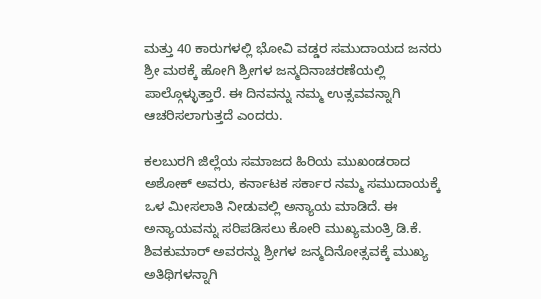ಮತ್ತು 40 ಕಾರುಗಳಲ್ಲಿ ಭೋವಿ ವಡ್ಡರ ಸಮುದಾಯದ ಜನರು ಶ್ರೀ ಮಠಕ್ಕೆ ಹೋಗಿ ಶ್ರೀಗಳ ಜನ್ಮದಿನಾಚರಣೆಯಲ್ಲಿ ಪಾಲ್ಗೊಳ್ಳುತ್ತಾರೆ. ಈ ದಿನವನ್ನು ನಮ್ಮ ಉತ್ಸವವನ್ನಾಗಿ ಆಚರಿಸಲಾಗುತ್ತದೆ ಎಂದರು.

ಕಲಬುರಗಿ ಜಿಲ್ಲೆಯ ಸಮಾಜದ ಹಿರಿಯ ಮುಖಂಡರಾದ ಅಶೋಕ್ ಅವರು, ಕರ್ನಾಟಕ ಸರ್ಕಾರ ನಮ್ಮ ಸಮುದಾಯಕ್ಕೆ ಒಳ ಮೀಸಲಾತಿ ನೀಡುವಲ್ಲಿ ಅನ್ಯಾಯ ಮಾಡಿದೆ. ಈ ಅನ್ಯಾಯವನ್ನು ಸರಿಪಡಿಸಲು ಕೋರಿ ಮುಖ್ಯಮಂತ್ರಿ ಡಿ.ಕೆ. ಶಿವಕುಮಾರ್ ಅವರನ್ನು ಶ್ರೀಗಳ ಜನ್ಮದಿನೋತ್ಸವಕ್ಕೆ ಮುಖ್ಯ ಅತಿಥಿಗಳನ್ನಾಗಿ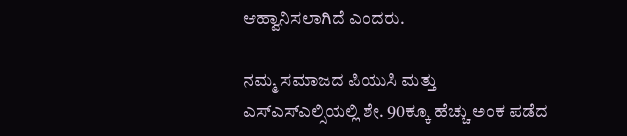ಆಹ್ವಾನಿಸಲಾಗಿದೆ ಎಂದರು.

ನಮ್ಮ ಸಮಾಜದ ಪಿಯುಸಿ ಮತ್ತು ಎಸ್‌ಎಸ್‌ಎಲ್ಸಿಯಲ್ಲಿ ಶೇ. 90ಕ್ಕೂ ಹೆಚ್ಚು ಅಂಕ ಪಡೆದ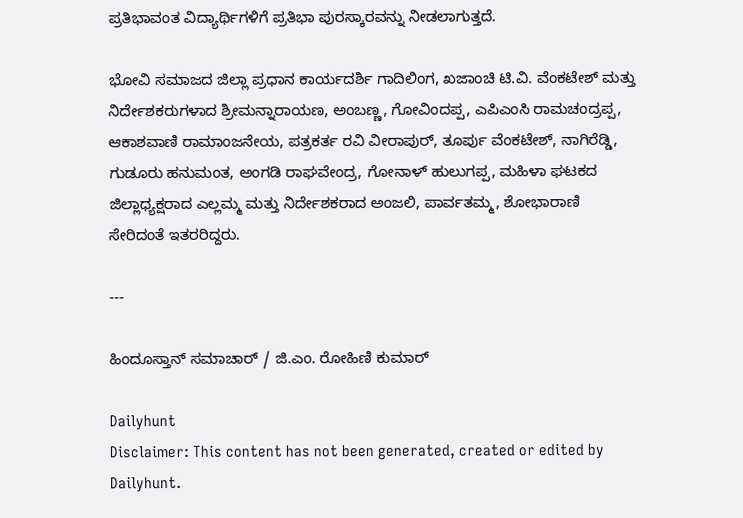ಪ್ರತಿಭಾವಂತ ವಿದ್ಯಾರ್ಥಿಗಳಿಗೆ ಪ್ರತಿಭಾ ಪುರಸ್ಕಾರವನ್ನು ನೀಡಲಾಗುತ್ತದೆ.

ಭೋವಿ ಸಮಾಜದ ಜಿಲ್ಲಾ ಪ್ರಧಾನ ಕಾರ್ಯದರ್ಶಿ ಗಾದಿಲಿಂಗ, ಖಜಾಂಚಿ ಟಿ.ವಿ. ವೆಂಕಟೇಶ್ ಮತ್ತು ನಿರ್ದೇಶಕರುಗಳಾದ ಶ್ರೀಮನ್ನಾರಾಯಣ, ಅಂಬಣ್ಣ, ಗೋವಿಂದಪ್ಪ, ಎಪಿಎಂಸಿ ರಾಮಚಂದ್ರಪ್ಪ, ಆಕಾಶವಾಣಿ ರಾಮಾಂಜನೇಯ, ಪತ್ರಕರ್ತ ರವಿ ವೀರಾಪುರ್, ತೂರ್ಪು ವೆಂಕಟೇಶ್, ನಾಗಿರೆಡ್ಡಿ, ಗುಡೂರು ಹನುಮಂತ, ಅಂಗಡಿ ರಾಘವೇಂದ್ರ, ಗೋನಾಳ್ ಹುಲುಗಪ್ಪ, ಮಹಿಳಾ ಘಟಕದ ಜಿಲ್ಲಾಧ್ಯಕ್ಷರಾದ ಎಲ್ಲಮ್ಮ ಮತ್ತು ನಿರ್ದೇಶಕರಾದ ಅಂಜಲಿ, ಪಾರ್ವತಮ್ಮ, ಶೋಭಾರಾಣಿ ಸೇರಿದಂತೆ ಇತರರಿದ್ದರು.

---

ಹಿಂದೂಸ್ತಾನ್ ಸಮಾಚಾರ್ / ಜಿ.ಎಂ. ರೋಹಿಣಿ ಕುಮಾರ್

Dailyhunt
Disclaimer: This content has not been generated, created or edited by Dailyhunt.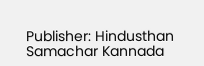Publisher: Hindusthan Samachar Kannada